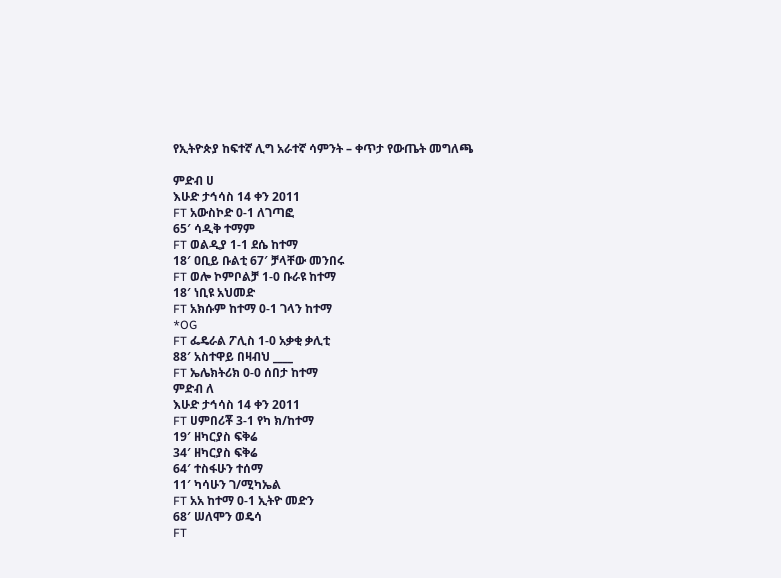የኢትዮጵያ ከፍተኛ ሊግ አራተኛ ሳምንት – ቀጥታ የውጤት መግለጫ

ምድብ ሀ
እሁድ ታኅሳስ 14 ቀን 2011
FT አውስኮድ 0-1 ለገጣፎ
65′ ሳዲቅ ተማም
FT ወልዲያ 1-1 ደሴ ከተማ
18′ ዐቢይ ቡልቲ 67′ ቻላቸው መንበሩ
FT ወሎ ኮምቦልቻ 1-0 ቡራዩ ከተማ
18′ ነቢዩ አህመድ
FT አክሱም ከተማ 0-1 ገላን ከተማ
*OG
FT ፌዴራል ፖሊስ 1-0 አቃቂ ቃሊቲ
88′ አስተዋይ በዛብህ ____
FT ኤሌክትሪክ 0-0 ሰበታ ከተማ
ምድብ ለ
እሁድ ታኅሳስ 14 ቀን 2011
FT ሀምበሪቾ 3-1 የካ ክ/ከተማ
19′ ዘካርያስ ፍቅሬ
34′ ዘካርያስ ፍቅሬ
64′ ተስፋሁን ተሰማ
11′ ካሳሁን ገ/ሚካኤል
FT አአ ከተማ 0-1 ኢትዮ መድን
68′ ሠለሞን ወዴሳ
FT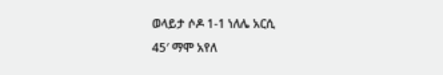ወላይታ ሶዶ 1-1 ነለሌ አርሲ
45′ ማሞ አየለ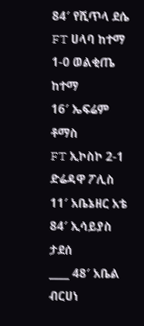84′ የሺጥላ ደሴ
FT ሀላባ ከተማ 1-0 ወልቂጤ ከተማ
16′ ኤፍሬም ቶማስ
FT ኢኮስኮ 2-1 ድሬዳዋ ፖሊስ
11′ አቤኔዘር አቴ
84′ ኢሳይያስ ታደሰ
____ 48′ አቤል ብርሀነ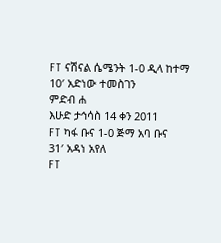FT ናሽናል ሴሜንት 1-0 ዲላ ከተማ
10′ አድነው ተመስገን
ምድብ ሐ
እሁድ ታኅሳስ 14 ቀን 2011
FT ካፋ ቡና 1-0 ጅማ አባ ቡና
31′ አዳነ አየለ
FT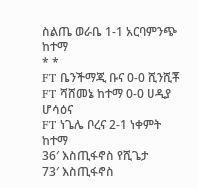ስልጤ ወራቤ 1-1 አርባምንጭ ከተማ
* *
FT ቤንችማጂ ቡና 0-0 ሺንሺቾ
FT ሻሸመኔ ከተማ 0-0 ሀዲያ ሆሳዕና
FT ነጌሌ ቦረና 2-1 ነቀምት ከተማ
36′ እስጢፋኖስ የሺጌታ
73′ እስጢፋኖስ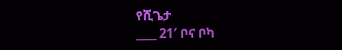የሺጌታ
____ 21′ ቦና ቦካ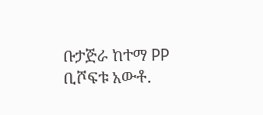ቡታጅራ ከተማ PP ቢሾፍቱ አውቶ.